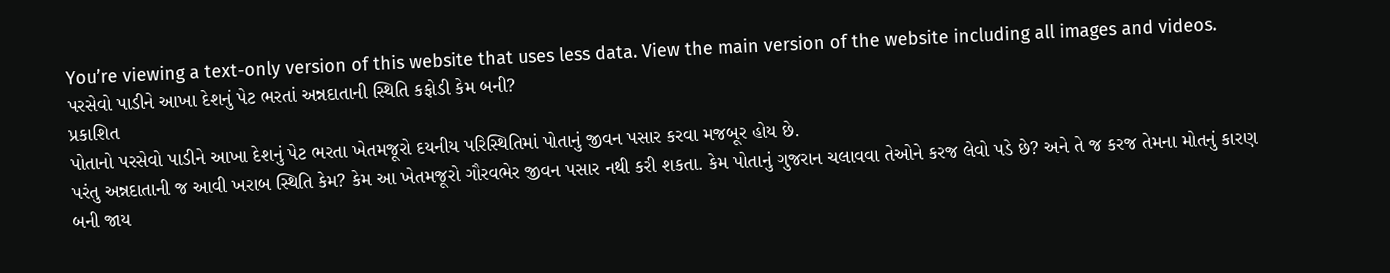You’re viewing a text-only version of this website that uses less data. View the main version of the website including all images and videos.
પરસેવો પાડીને આખા દેશનું પેટ ભરતાં અન્નદાતાની સ્થિતિ કફોડી કેમ બની?
પ્રકાશિત
પોતાનો પરસેવો પાડીને આખા દેશનું પેટ ભરતા ખેતમજૂરો દયનીય પરિસ્થિતિમાં પોતાનું જીવન પસાર કરવા મજબૂર હોય છે.
પરંતુ અન્નદાતાની જ આવી ખરાબ સ્થિતિ કેમ? કેમ આ ખેતમજૂરો ગૌરવભેર જીવન પસાર નથી કરી શકતા. કેમ પોતાનું ગુજરાન ચલાવવા તેઓને કરજ લેવો પડે છે? અને તે જ કરજ તેમના મોતનું કારણ બની જાય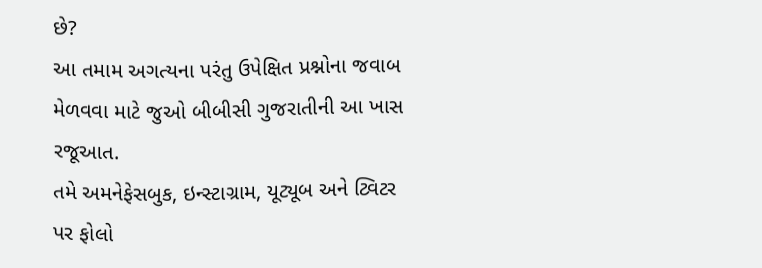છે?
આ તમામ અગત્યના પરંતુ ઉપેક્ષિત પ્રશ્નોના જવાબ મેળવવા માટે જુઓ બીબીસી ગુજરાતીની આ ખાસ રજૂઆત.
તમે અમનેફેસબુક, ઇન્સ્ટાગ્રામ, યૂટ્યૂબ અને ટ્વિટર પર ફોલો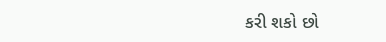કરી શકો છો